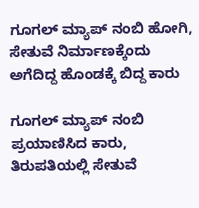ಗೂಗಲ್ ಮ್ಯಾಪ್ ನಂಬಿ ಹೋಗಿ, ಸೇತುವೆ ನಿರ್ಮಾಣಕ್ಕೆಂದು ಅಗೆದಿದ್ದ ಹೊಂಡಕ್ಕೆ ಬಿದ್ದ ಕಾರು

ಗೂಗಲ್ ಮ್ಯಾಪ್ ನಂಬಿ ಪ್ರಯಾಣಿಸಿದ ಕಾರು, ತಿರುಪತಿಯಲ್ಲಿ ಸೇತುವೆ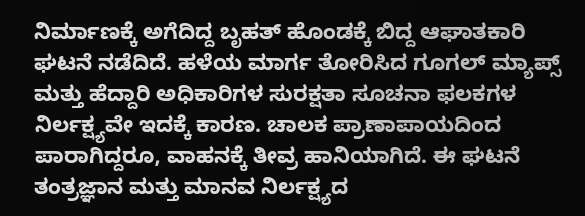ನಿರ್ಮಾಣಕ್ಕೆ ಅಗೆದಿದ್ದ ಬೃಹತ್ ಹೊಂಡಕ್ಕೆ ಬಿದ್ದ ಆಘಾತಕಾರಿ ಘಟನೆ ನಡೆದಿದೆ. ಹಳೆಯ ಮಾರ್ಗ ತೋರಿಸಿದ ಗೂಗಲ್ ಮ್ಯಾಪ್ಸ್ ಮತ್ತು ಹೆದ್ದಾರಿ ಅಧಿಕಾರಿಗಳ ಸುರಕ್ಷತಾ ಸೂಚನಾ ಫಲಕಗಳ ನಿರ್ಲಕ್ಷ್ಯವೇ ಇದಕ್ಕೆ ಕಾರಣ. ಚಾಲಕ ಪ್ರಾಣಾಪಾಯದಿಂದ ಪಾರಾಗಿದ್ದರೂ, ವಾಹನಕ್ಕೆ ತೀವ್ರ ಹಾನಿಯಾಗಿದೆ. ಈ ಘಟನೆ ತಂತ್ರಜ್ಞಾನ ಮತ್ತು ಮಾನವ ನಿರ್ಲಕ್ಷ್ಯದ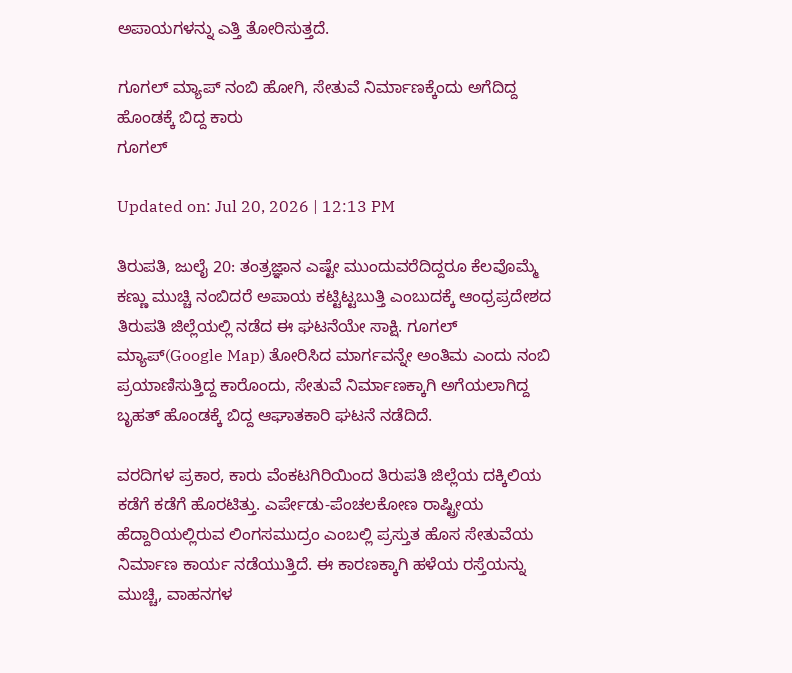ಅಪಾಯಗಳನ್ನು ಎತ್ತಿ ತೋರಿಸುತ್ತದೆ.

ಗೂಗಲ್ ಮ್ಯಾಪ್ ನಂಬಿ ಹೋಗಿ, ಸೇತುವೆ ನಿರ್ಮಾಣಕ್ಕೆಂದು ಅಗೆದಿದ್ದ ಹೊಂಡಕ್ಕೆ ಬಿದ್ದ ಕಾರು
ಗೂಗಲ್

Updated on: Jul 20, 2026 | 12:13 PM

ತಿರುಪತಿ, ಜುಲೈ 20: ತಂತ್ರಜ್ಞಾನ ಎಷ್ಟೇ ಮುಂದುವರೆದಿದ್ದರೂ ಕೆಲವೊಮ್ಮೆ ಕಣ್ಣು ಮುಚ್ಚಿ ನಂಬಿದರೆ ಅಪಾಯ ಕಟ್ಟಿಟ್ಟಬುತ್ತಿ ಎಂಬುದಕ್ಕೆ ಆಂಧ್ರಪ್ರದೇಶದ ತಿರುಪತಿ ಜಿಲ್ಲೆಯಲ್ಲಿ ನಡೆದ ಈ ಘಟನೆಯೇ ಸಾಕ್ಷಿ. ಗೂಗಲ್ ಮ್ಯಾಪ್(Google Map) ತೋರಿಸಿದ ಮಾರ್ಗವನ್ನೇ ಅಂತಿಮ ಎಂದು ನಂಬಿ ಪ್ರಯಾಣಿಸುತ್ತಿದ್ದ ಕಾರೊಂದು, ಸೇತುವೆ ನಿರ್ಮಾಣಕ್ಕಾಗಿ ಅಗೆಯಲಾಗಿದ್ದ ಬೃಹತ್ ಹೊಂಡಕ್ಕೆ ಬಿದ್ದ ಆಘಾತಕಾರಿ ಘಟನೆ ನಡೆದಿದೆ.

ವರದಿಗಳ ಪ್ರಕಾರ, ಕಾರು ವೆಂಕಟಗಿರಿಯಿಂದ ತಿರುಪತಿ ಜಿಲ್ಲೆಯ ದಕ್ಕಿಲಿಯ ಕಡೆಗೆ ಕಡೆಗೆ ಹೊರಟಿತ್ತು. ಎರ್ಪೇಡು-ಪೆಂಚಲಕೋಣ ರಾಷ್ಟ್ರೀಯ ಹೆದ್ದಾರಿಯಲ್ಲಿರುವ ಲಿಂಗಸಮುದ್ರಂ ಎಂಬಲ್ಲಿ ಪ್ರಸ್ತುತ ಹೊಸ ಸೇತುವೆಯ ನಿರ್ಮಾಣ ಕಾರ್ಯ ನಡೆಯುತ್ತಿದೆ. ಈ ಕಾರಣಕ್ಕಾಗಿ ಹಳೆಯ ರಸ್ತೆಯನ್ನು ಮುಚ್ಚಿ, ವಾಹನಗಳ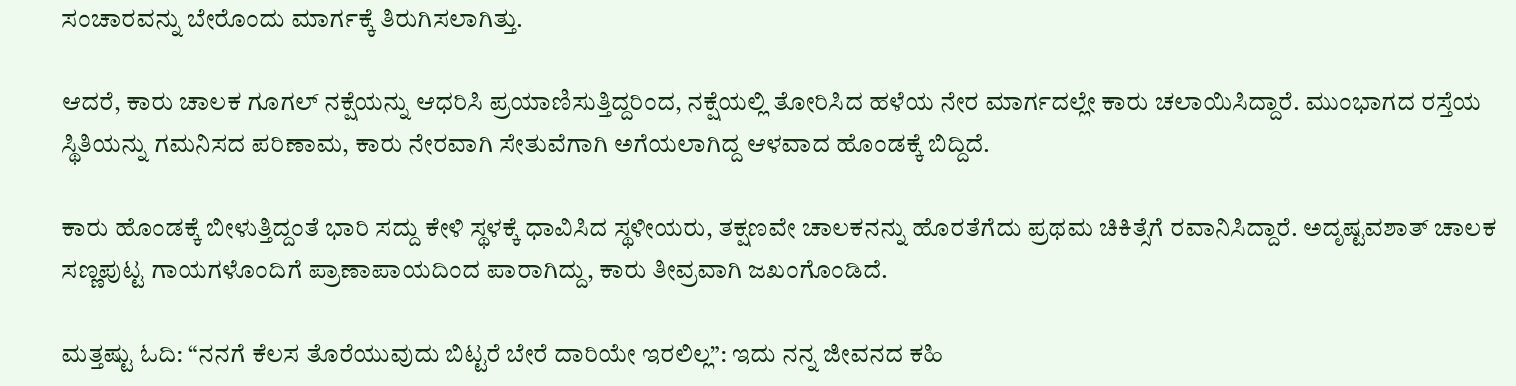ಸಂಚಾರವನ್ನು ಬೇರೊಂದು ಮಾರ್ಗಕ್ಕೆ ತಿರುಗಿಸಲಾಗಿತ್ತು.

ಆದರೆ, ಕಾರು ಚಾಲಕ ಗೂಗಲ್ ನಕ್ಷೆಯನ್ನು ಆಧರಿಸಿ ಪ್ರಯಾಣಿಸುತ್ತಿದ್ದರಿಂದ, ನಕ್ಷೆಯಲ್ಲಿ ತೋರಿಸಿದ ಹಳೆಯ ನೇರ ಮಾರ್ಗದಲ್ಲೇ ಕಾರು ಚಲಾಯಿಸಿದ್ದಾರೆ. ಮುಂಭಾಗದ ರಸ್ತೆಯ ಸ್ಥಿತಿಯನ್ನು ಗಮನಿಸದ ಪರಿಣಾಮ, ಕಾರು ನೇರವಾಗಿ ಸೇತುವೆಗಾಗಿ ಅಗೆಯಲಾಗಿದ್ದ ಆಳವಾದ ಹೊಂಡಕ್ಕೆ ಬಿದ್ದಿದೆ.

ಕಾರು ಹೊಂಡಕ್ಕೆ ಬೀಳುತ್ತಿದ್ದಂತೆ ಭಾರಿ ಸದ್ದು ಕೇಳಿ ಸ್ಥಳಕ್ಕೆ ಧಾವಿಸಿದ ಸ್ಥಳೀಯರು, ತಕ್ಷಣವೇ ಚಾಲಕನನ್ನು ಹೊರತೆಗೆದು ಪ್ರಥಮ ಚಿಕಿತ್ಸೆಗೆ ರವಾನಿಸಿದ್ದಾರೆ. ಅದೃಷ್ಟವಶಾತ್ ಚಾಲಕ ಸಣ್ಣಪುಟ್ಟ ಗಾಯಗಳೊಂದಿಗೆ ಪ್ರಾಣಾಪಾಯದಿಂದ ಪಾರಾಗಿದ್ದು, ಕಾರು ತೀವ್ರವಾಗಿ ಜಖಂಗೊಂಡಿದೆ.

ಮತ್ತಷ್ಟು ಓದಿ: “ನನಗೆ ಕೆಲಸ ತೊರೆಯುವುದು ಬಿಟ್ಟರೆ ಬೇರೆ ದಾರಿಯೇ ಇರಲಿಲ್ಲ”: ಇದು ನನ್ನ ಜೀವನದ ಕಹಿ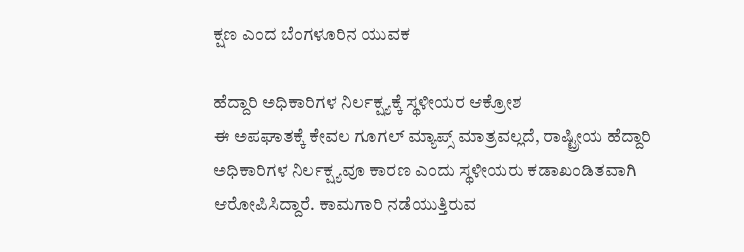ಕ್ಷಣ ಎಂದ ಬೆಂಗಳೂರಿನ ಯುವಕ

ಹೆದ್ದಾರಿ ಅಧಿಕಾರಿಗಳ ನಿರ್ಲಕ್ಷ್ಯಕ್ಕೆ ಸ್ಥಳೀಯರ ಆಕ್ರೋಶ
ಈ ಅಪಘಾತಕ್ಕೆ ಕೇವಲ ಗೂಗಲ್ ಮ್ಯಾಪ್ಸ್ ಮಾತ್ರವಲ್ಲದೆ, ರಾಷ್ಟ್ರೀಯ ಹೆದ್ದಾರಿ ಅಧಿಕಾರಿಗಳ ನಿರ್ಲಕ್ಷ್ಯವೂ ಕಾರಣ ಎಂದು ಸ್ಥಳೀಯರು ಕಡಾಖಂಡಿತವಾಗಿ ಆರೋಪಿಸಿದ್ದಾರೆ. ಕಾಮಗಾರಿ ನಡೆಯುತ್ತಿರುವ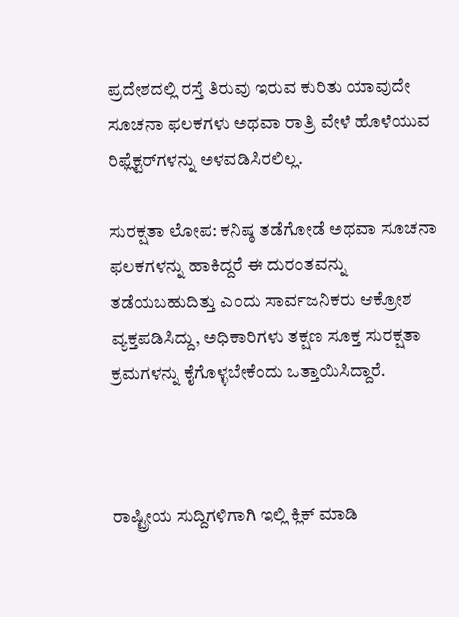ಪ್ರದೇಶದಲ್ಲಿ ರಸ್ತೆ ತಿರುವು ಇರುವ ಕುರಿತು ಯಾವುದೇ ಸೂಚನಾ ಫಲಕಗಳು ಅಥವಾ ರಾತ್ರಿ ವೇಳೆ ಹೊಳೆಯುವ ರಿಫ್ಲೆಕ್ಟರ್‌ಗಳನ್ನು ಅಳವಡಿಸಿರಲಿಲ್ಲ.

ಸುರಕ್ಷತಾ ಲೋಪ: ಕನಿಷ್ಠ ತಡೆಗೋಡೆ ಅಥವಾ ಸೂಚನಾ ಫಲಕಗಳನ್ನು ಹಾಕಿದ್ದರೆ ಈ ದುರಂತವನ್ನು ತಡೆಯಬಹುದಿತ್ತು ಎಂದು ಸಾರ್ವಜನಿಕರು ಆಕ್ರೋಶ ವ್ಯಕ್ತಪಡಿಸಿದ್ದು, ಅಧಿಕಾರಿಗಳು ತಕ್ಷಣ ಸೂಕ್ತ ಸುರಕ್ಷತಾ ಕ್ರಮಗಳನ್ನು ಕೈಗೊಳ್ಳಬೇಕೆಂದು ಒತ್ತಾಯಿಸಿದ್ದಾರೆ.



ರಾಷ್ಟ್ರೀಯ ಸುದ್ದಿಗಳಿಗಾಗಿ ಇಲ್ಲಿ ಕ್ಲಿಕ್ ಮಾಡಿ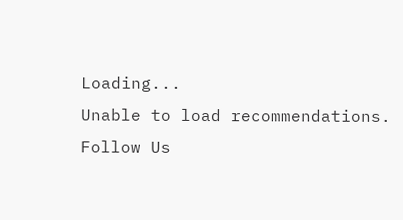Loading...
Unable to load recommendations.
Follow Us